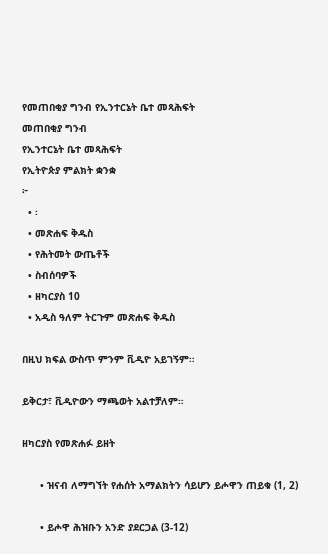የመጠበቂያ ግንብ የኢንተርኔት ቤተ መጻሕፍት
መጠበቂያ ግንብ
የኢንተርኔት ቤተ መጻሕፍት
የኢትዮጵያ ምልክት ቋንቋ
፦
  • ፡
  • መጽሐፍ ቅዱስ
  • የሕትመት ውጤቶች
  • ስብሰባዎች
  • ዘካርያስ 10
  • አዲስ ዓለም ትርጉም መጽሐፍ ቅዱስ

በዚህ ክፍል ውስጥ ምንም ቪዲዮ አይገኝም።

ይቅርታ፣ ቪዲዮውን ማጫወት አልተቻለም።

ዘካርያስ የመጽሐፉ ይዘት

      • ዝናብ ለማግኘት የሐሰት አማልክትን ሳይሆን ይሖዋን ጠይቁ (1, 2)

      • ይሖዋ ሕዝቡን አንድ ያደርጋል (3-12)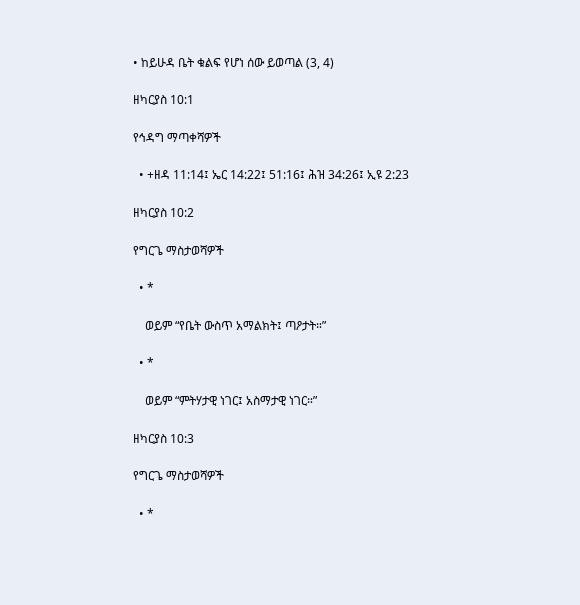• ከይሁዳ ቤት ቁልፍ የሆነ ሰው ይወጣል (3, 4)

ዘካርያስ 10:1

የኅዳግ ማጣቀሻዎች

  • +ዘዳ 11:14፤ ኤር 14:22፤ 51:16፤ ሕዝ 34:26፤ ኢዩ 2:23

ዘካርያስ 10:2

የግርጌ ማስታወሻዎች

  • *

    ወይም “የቤት ውስጥ አማልክት፤ ጣዖታት።”

  • *

    ወይም “ምትሃታዊ ነገር፤ አስማታዊ ነገር።”

ዘካርያስ 10:3

የግርጌ ማስታወሻዎች

  • *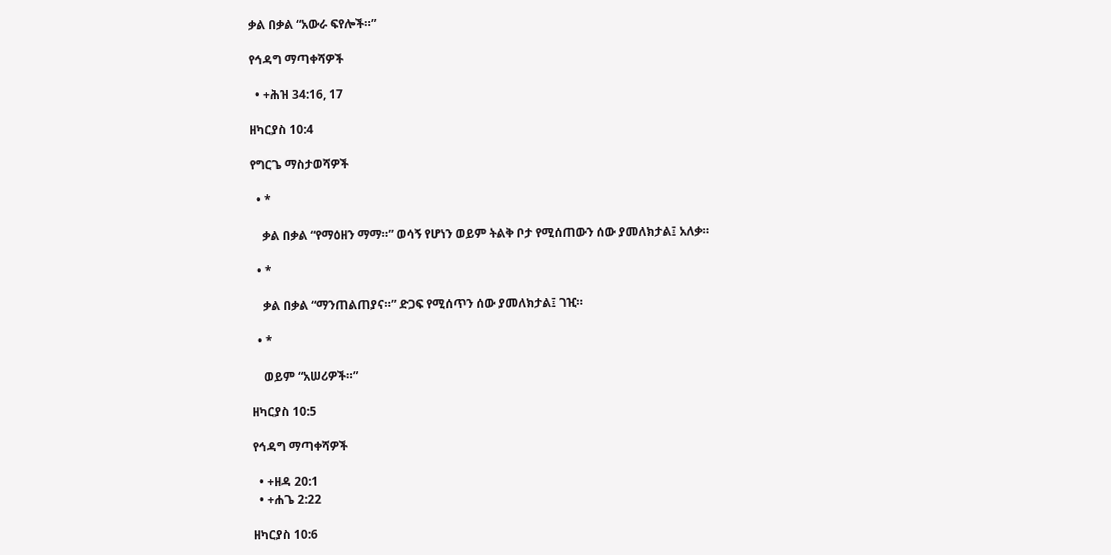ቃል በቃል “አውራ ፍየሎች።”

የኅዳግ ማጣቀሻዎች

  • +ሕዝ 34:16, 17

ዘካርያስ 10:4

የግርጌ ማስታወሻዎች

  • *

    ቃል በቃል “የማዕዘን ማማ።” ወሳኝ የሆነን ወይም ትልቅ ቦታ የሚሰጠውን ሰው ያመለክታል፤ አለቃ።

  • *

    ቃል በቃል “ማንጠልጠያና።” ድጋፍ የሚሰጥን ሰው ያመለክታል፤ ገዢ።

  • *

    ወይም “አሠሪዎች።”

ዘካርያስ 10:5

የኅዳግ ማጣቀሻዎች

  • +ዘዳ 20:1
  • +ሐጌ 2:22

ዘካርያስ 10:6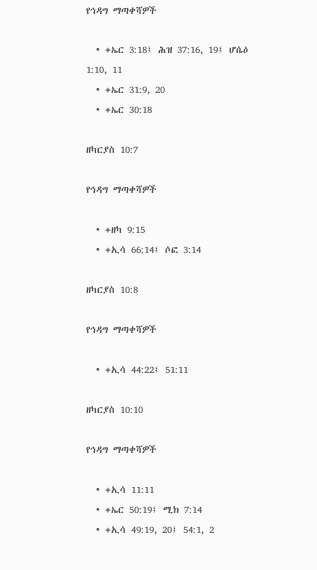የኅዳግ ማጣቀሻዎች

  • +ኤር 3:18፤ ሕዝ 37:16, 19፤ ሆሴዕ 1:10, 11
  • +ኤር 31:9, 20
  • +ኤር 30:18

ዘካርያስ 10:7

የኅዳግ ማጣቀሻዎች

  • +ዘካ 9:15
  • +ኢሳ 66:14፤ ሶፎ 3:14

ዘካርያስ 10:8

የኅዳግ ማጣቀሻዎች

  • +ኢሳ 44:22፤ 51:11

ዘካርያስ 10:10

የኅዳግ ማጣቀሻዎች

  • +ኢሳ 11:11
  • +ኤር 50:19፤ ሚክ 7:14
  • +ኢሳ 49:19, 20፤ 54:1, 2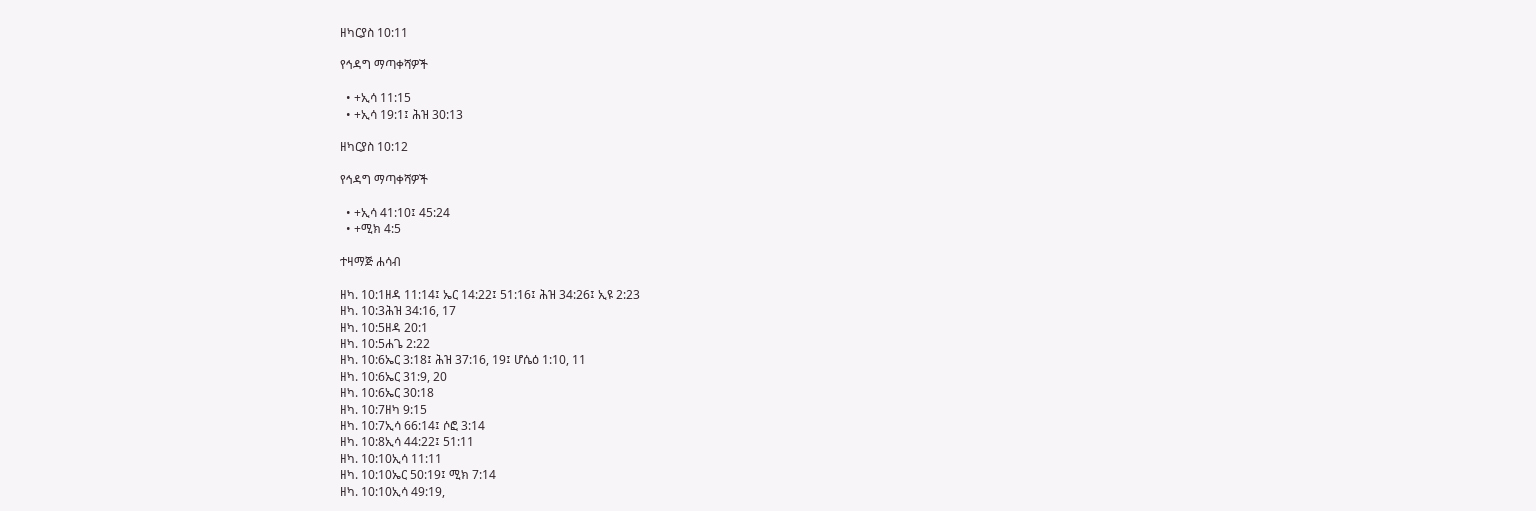ዘካርያስ 10:11

የኅዳግ ማጣቀሻዎች

  • +ኢሳ 11:15
  • +ኢሳ 19:1፤ ሕዝ 30:13

ዘካርያስ 10:12

የኅዳግ ማጣቀሻዎች

  • +ኢሳ 41:10፤ 45:24
  • +ሚክ 4:5

ተዛማጅ ሐሳብ

ዘካ. 10:1ዘዳ 11:14፤ ኤር 14:22፤ 51:16፤ ሕዝ 34:26፤ ኢዩ 2:23
ዘካ. 10:3ሕዝ 34:16, 17
ዘካ. 10:5ዘዳ 20:1
ዘካ. 10:5ሐጌ 2:22
ዘካ. 10:6ኤር 3:18፤ ሕዝ 37:16, 19፤ ሆሴዕ 1:10, 11
ዘካ. 10:6ኤር 31:9, 20
ዘካ. 10:6ኤር 30:18
ዘካ. 10:7ዘካ 9:15
ዘካ. 10:7ኢሳ 66:14፤ ሶፎ 3:14
ዘካ. 10:8ኢሳ 44:22፤ 51:11
ዘካ. 10:10ኢሳ 11:11
ዘካ. 10:10ኤር 50:19፤ ሚክ 7:14
ዘካ. 10:10ኢሳ 49:19,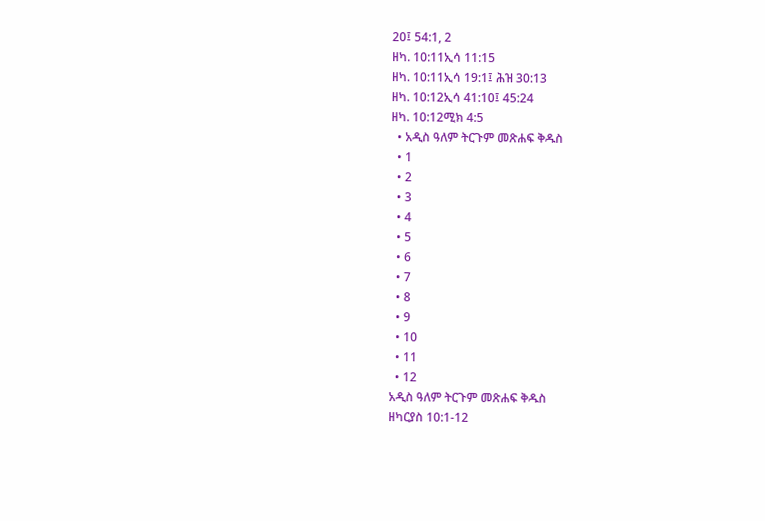20፤ 54:1, 2
ዘካ. 10:11ኢሳ 11:15
ዘካ. 10:11ኢሳ 19:1፤ ሕዝ 30:13
ዘካ. 10:12ኢሳ 41:10፤ 45:24
ዘካ. 10:12ሚክ 4:5
  • አዲስ ዓለም ትርጉም መጽሐፍ ቅዱስ
  • 1
  • 2
  • 3
  • 4
  • 5
  • 6
  • 7
  • 8
  • 9
  • 10
  • 11
  • 12
አዲስ ዓለም ትርጉም መጽሐፍ ቅዱስ
ዘካርያስ 10:1-12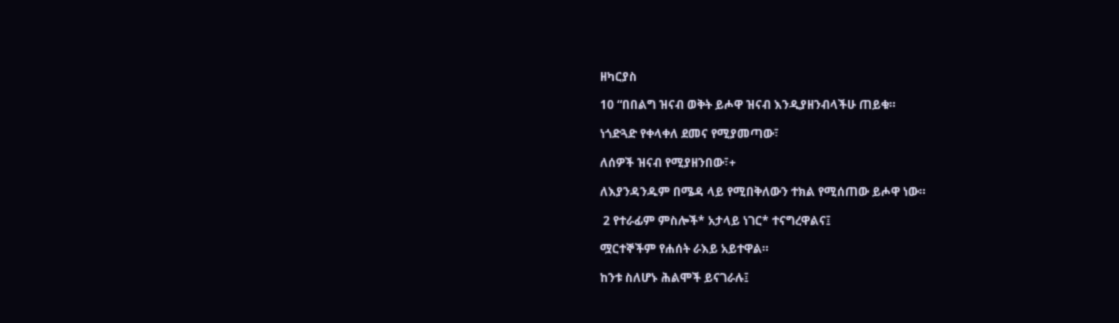ዘካርያስ

10 “በበልግ ዝናብ ወቅት ይሖዋ ዝናብ እንዲያዘንብላችሁ ጠይቁ።

ነጎድጓድ የቀላቀለ ደመና የሚያመጣው፣

ለሰዎች ዝናብ የሚያዘንበው፣+

ለእያንዳንዱም በሜዳ ላይ የሚበቅለውን ተክል የሚሰጠው ይሖዋ ነው።

 2 የተራፊም ምስሎች* አታላይ ነገር* ተናግረዋልና፤

ሟርተኞችም የሐሰት ራእይ አይተዋል።

ከንቱ ስለሆኑ ሕልሞች ይናገራሉ፤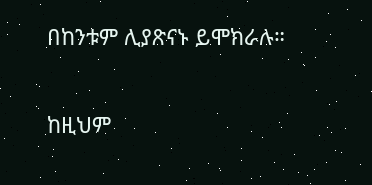በከንቱም ሊያጽናኑ ይሞክራሉ።

ከዚህም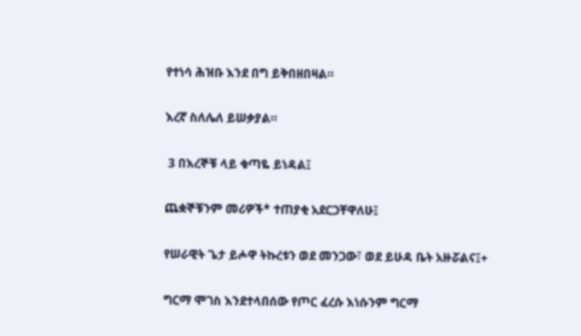የተነሳ ሕዝቡ እንደ በግ ይቅበዘበዛል።

እረኛ ስለሌለ ይሠቃያል።

 3 በእረኞቹ ላይ ቁጣዬ ይነዳል፤

ጨቋኞቹንም መሪዎች* ተጠያቂ አደርጋቸዋለሁ፤

የሠራዊት ጌታ ይሖዋ ትኩረቱን ወደ መንጋው፣ ወደ ይሁዳ ቤት አዙሯልና፤+

ግርማ ሞገስ እንደተላበሰው የጦር ፈረሱ እነሱንም ግርማ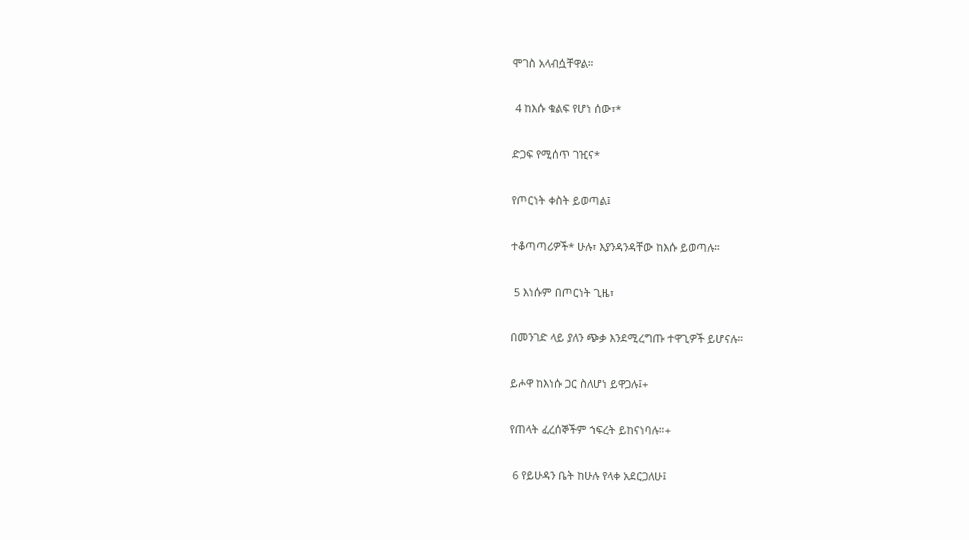ሞገስ አላብሷቸዋል።

 4 ከእሱ ቁልፍ የሆነ ሰው፣*

ድጋፍ የሚሰጥ ገዢና*

የጦርነት ቀስት ይወጣል፤

ተቆጣጣሪዎች* ሁሉ፣ እያንዳንዳቸው ከእሱ ይወጣሉ።

 5 እነሱም በጦርነት ጊዜ፣

በመንገድ ላይ ያለን ጭቃ እንደሚረግጡ ተዋጊዎች ይሆናሉ።

ይሖዋ ከእነሱ ጋር ስለሆነ ይዋጋሉ፤+

የጠላት ፈረሰኞችም ኀፍረት ይከናነባሉ።+

 6 የይሁዳን ቤት ከሁሉ የላቀ አደርጋለሁ፤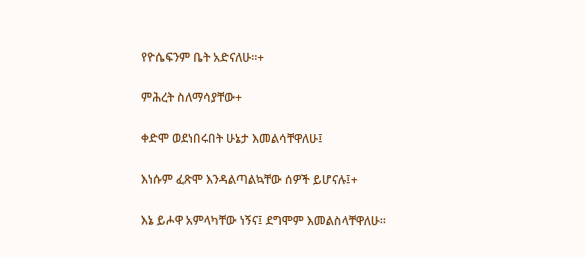የዮሴፍንም ቤት አድናለሁ።+

ምሕረት ስለማሳያቸው+

ቀድሞ ወደነበሩበት ሁኔታ እመልሳቸዋለሁ፤

እነሱም ፈጽሞ እንዳልጣልኳቸው ሰዎች ይሆናሉ፤+

እኔ ይሖዋ አምላካቸው ነኝና፤ ደግሞም እመልስላቸዋለሁ።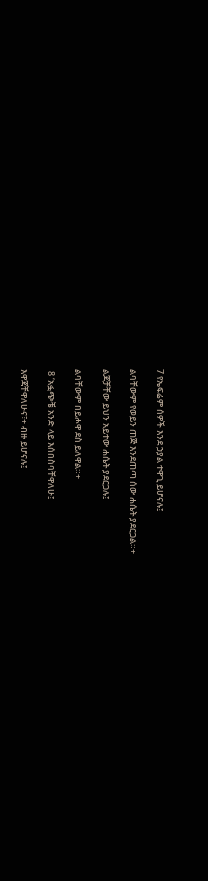7 የኤፍሬም ሰዎች እንደ ኃያል ተዋጊ ይሆናሉ፤

ልባቸውም የወይን ጠጅ እንደጠጣ ሰው ሐሴት ያደርጋል።+

ልጆቻቸው ይህን አይተው ሐሴት ያደርጋሉ፤

ልባቸውም በይሖዋ ደስ ይለዋል።+

 8 ‘አፏጭቼ አንድ ላይ እሰበስባቸዋለሁ፤

እዋጃቸዋለሁና፣+ ብዙ ይሆናሉ፤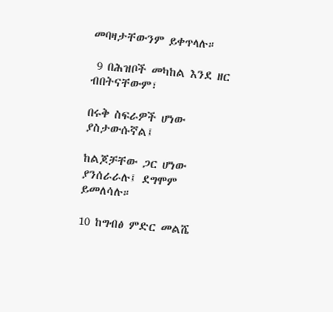መባዛታቸውንም ይቀጥላሉ።

 9 በሕዝቦች መካከል እንደ ዘር ብበትናቸውም፣

በሩቅ ስፍራዎች ሆነው ያስታውሱኛል፤

ከልጆቻቸው ጋር ሆነው ያንሰራራሉ፤ ደግሞም ይመለሳሉ።

10 ከግብፅ ምድር መልሼ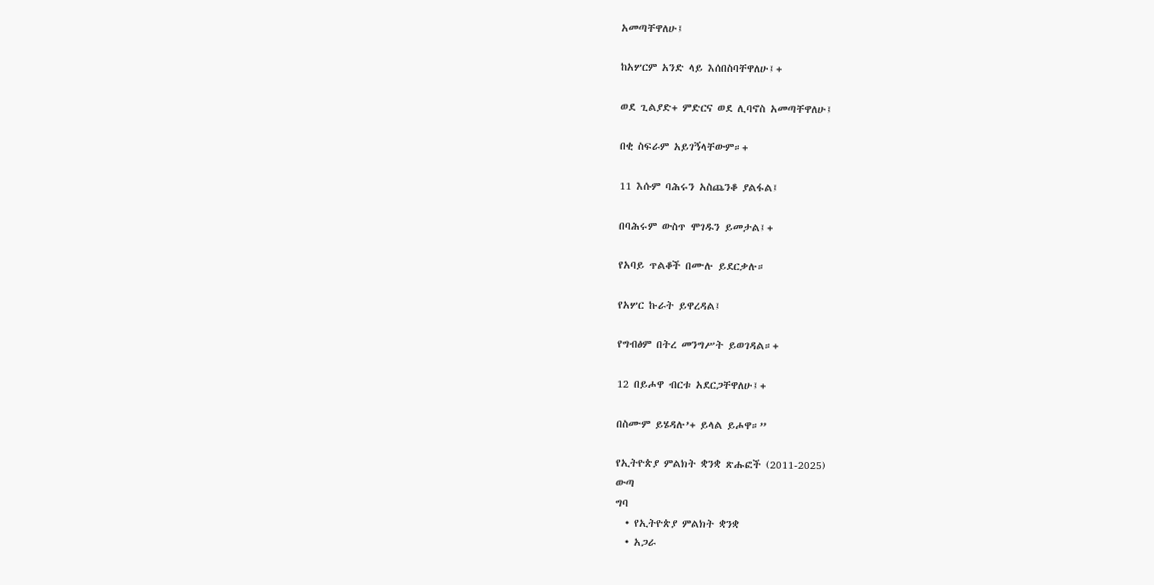አመጣቸዋለሁ፤

ከአሦርም አንድ ላይ እሰበስባቸዋለሁ፤+

ወደ ጊልያድ+ ምድርና ወደ ሊባኖስ አመጣቸዋለሁ፤

በቂ ስፍራም አይገኝላቸውም።+

11 እሱም ባሕሩን አስጨንቆ ያልፋል፤

በባሕሩም ውስጥ ሞገዱን ይመታል፤+

የአባይ ጥልቆች በሙሉ ይደርቃሉ።

የአሦር ኩራት ይዋረዳል፤

የግብፅም በትረ መንግሥት ይወገዳል።+

12 በይሖዋ ብርቱ አደርጋቸዋለሁ፤+

በስሙም ይሄዳሉ’+ ይላል ይሖዋ።”

የኢትዮጵያ ምልክት ቋንቋ ጽሑፎች (2011-2025)
ውጣ
ግባ
  • የኢትዮጵያ ምልክት ቋንቋ
  • አጋራ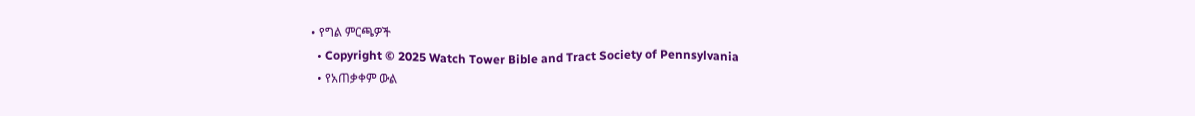• የግል ምርጫዎች
  • Copyright © 2025 Watch Tower Bible and Tract Society of Pennsylvania
  • የአጠቃቀም ውል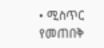• ሚስጥር የመጠበቅ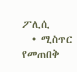ፖሊሲ
  • ሚስጥር የመጠበቅ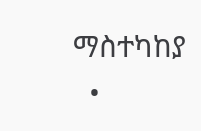ማስተካከያ
  •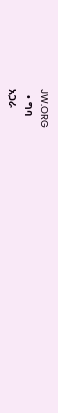JW.ORG
  • ግባ
አጋራ